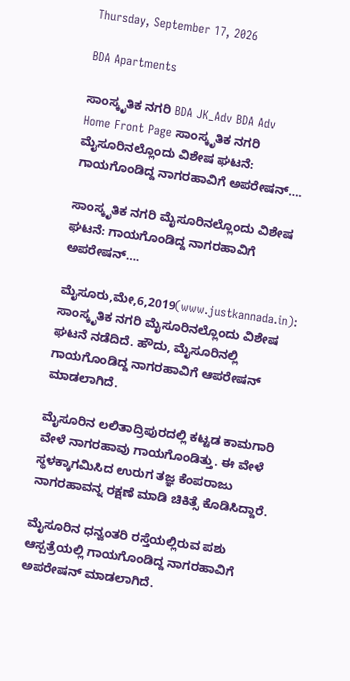Thursday, September 17, 2026

BDA Apartments

ಸಾಂಸ್ಕೃತಿಕ ನಗರಿ BDA JK_Adv BDA Adv
Home Front Page ಸಾಂಸ್ಕೃತಿಕ ನಗರಿ ಮೈಸೂರಿನಲ್ಲೊಂದು ವಿಶೇಷ ಘಟನೆ: ಗಾಯಗೊಂಡಿದ್ದ ನಾಗರಹಾವಿಗೆ ಅಪರೇಷನ್….

ಸಾಂಸ್ಕೃತಿಕ ನಗರಿ ಮೈಸೂರಿನಲ್ಲೊಂದು ವಿಶೇಷ ಘಟನೆ: ಗಾಯಗೊಂಡಿದ್ದ ನಾಗರಹಾವಿಗೆ ಅಪರೇಷನ್….

ಮೈಸೂರು,ಮೇ,6,2019(www.justkannada.in):  ಸಾಂಸ್ಕೃತಿಕ ನಗರಿ ಮೈಸೂರಿನಲ್ಲೊಂದು ವಿಶೇಷ ಘಟನೆ ನಡೆದಿದೆ. ಹೌದು, ಮೈಸೂರಿನಲ್ಲಿ ಗಾಯಗೊಂಡಿದ್ದ ನಾಗರಹಾವಿಗೆ ಆಪರೇಷನ್ ಮಾಡಲಾಗಿದೆ.

ಮೈಸೂರಿನ ಲಲಿತಾದ್ರಿಪುರದಲ್ಲಿ ಕಟ್ಟಡ ಕಾಮಗಾರಿ ವೇಳೆ ನಾಗರಹಾವು ಗಾಯಗೊಂಡಿತ್ತು. ಈ ವೇಳೆ ಸ್ಥಳಕ್ಕಾಗಮಿಸಿದ ಉರುಗ ತಜ್ಞ ಕೆಂಪರಾಜು ನಾಗರಹಾವನ್ನ ರಕ್ಷಣೆ ಮಾಡಿ ಚಿಕಿತ್ಸೆ ಕೊಡಿಸಿದ್ದಾರೆ.

ಮೈಸೂರಿನ ಧನ್ವಂತರಿ ರಸ್ತೆಯಲ್ಲಿರುವ ಪಶು ಆಸ್ಪತ್ರೆಯಲ್ಲಿ ಗಾಯಗೊಂಡಿದ್ದ ನಾಗರಹಾವಿಗೆ ಅಪರೇಷನ್ ಮಾಡಲಾಗಿದೆ.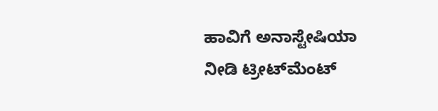ಹಾವಿಗೆ ಅನಾಸ್ಟೇಷಿಯಾ ನೀಡಿ ಟ್ರೀಟ್‌ಮೆಂಟ್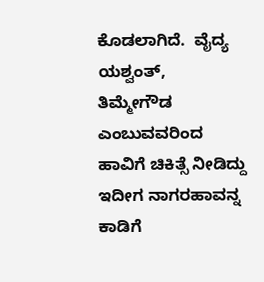ಕೊಡಲಾಗಿದೆ.  ವೈದ್ಯ ಯಶ್ವಂತ್,  ತಿಮ್ಮೇಗೌಡ ಎಂಬುವವರಿಂದ ಹಾವಿಗೆ ಚಿಕಿತ್ಸೆ ನೀಡಿದ್ದು ಇದೀಗ ನಾಗರಹಾವನ್ನ  ಕಾಡಿಗೆ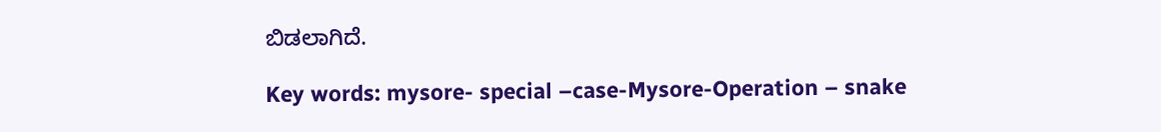ಬಿಡಲಾಗಿದೆ.

Key words: mysore- special –case-Mysore-Operation – snake